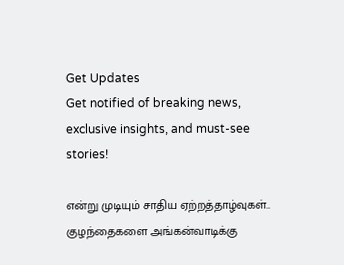Get Updates
Get notified of breaking news, exclusive insights, and must-see stories!

என்று முடியும் சாதிய ஏற்றத்தாழ்வுகள்.. குழந்தைகளை அங்கன்வாடிக்கு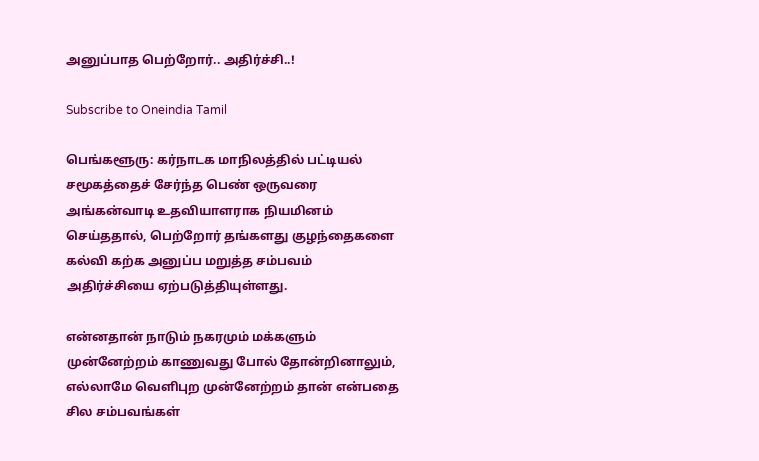அனுப்பாத பெற்றோர்.. அதிர்ச்சி..!

Subscribe to Oneindia Tamil

பெங்களூரு: கர்நாடக மாநிலத்தில் பட்டியல் சமூகத்தைச் சேர்ந்த பெண் ஒருவரை அங்கன்வாடி உதவியாளராக நியமினம் செய்ததால், பெற்றோர் தங்களது குழந்தைகளை கல்வி கற்க அனுப்ப மறுத்த சம்பவம் அதிர்ச்சியை ஏற்படுத்தியுள்ளது.

என்னதான் நாடும் நகரமும் மக்களும் முன்னேற்றம் காணுவது போல் தோன்றினாலும், எல்லாமே வெளிபுற முன்னேற்றம் தான் என்பதை சில சம்பவங்கள்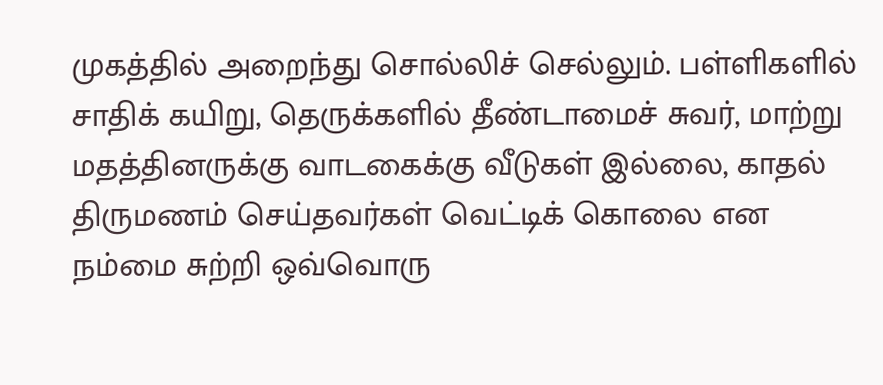முகத்தில் அறைந்து சொல்லிச் செல்லும். பள்ளிகளில் சாதிக் கயிறு, தெருக்களில் தீண்டாமைச் சுவர், மாற்று மதத்தினருக்கு வாடகைக்கு வீடுகள் இல்லை, காதல் திருமணம் செய்தவர்கள் வெட்டிக் கொலை என நம்மை சுற்றி ஒவ்வொரு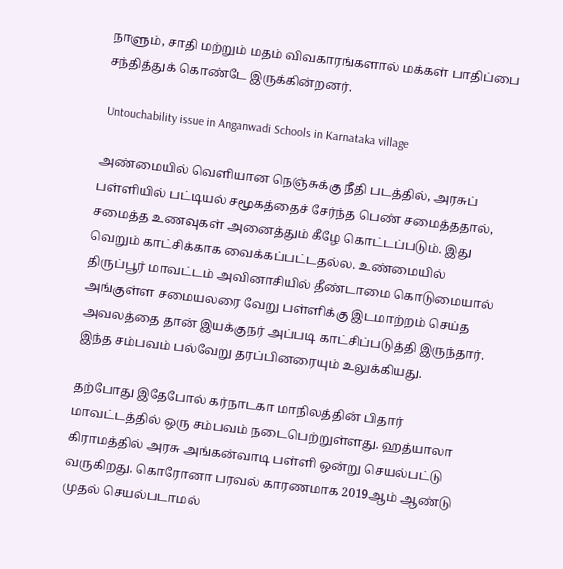நாளும், சாதி மற்றும் மதம் விவகாரங்களால் மக்கள் பாதிப்பை சந்தித்துக் கொண்டே இருக்கின்றனர்.

 Untouchability issue in Anganwadi Schools in Karnataka village

அண்மையில் வெளியான நெஞ்சுக்கு நீதி படத்தில், அரசுப் பள்ளியில் பட்டியல் சமூகத்தைச் சேர்ந்த பெண் சமைத்ததால், சமைத்த உணவுகள் அனைத்தும் கீழே கொட்டப்படும். இது வெறும் காட்சிக்காக வைக்கப்பட்டதல்ல. உண்மையில் திருப்பூர் மாவட்டம் அவினாசியில் தீண்டாமை கொடுமையால் அங்குள்ள சமையலரை வேறு பள்ளிக்கு இடமாற்றம் செய்த அவலத்தை தான் இயக்குநர் அப்படி காட்சிப்படுத்தி இருந்தார். இந்த சம்பவம் பல்வேறு தரப்பினரையும் உலுக்கியது.

தற்போது இதேபோல் கர்நாடகா மாநிலத்தின் பிதார் மாவட்டத்தில் ஒரு சம்பவம் நடைபெற்றுள்ளது. ஹத்யாலா கிராமத்தில் அரசு அங்கன்வாடி பள்ளி ஒன்று செயல்பட்டு வருகிறது. கொரோனா பரவல் காரணமாக 2019ஆம் ஆண்டு முதல் செயல்படாமல்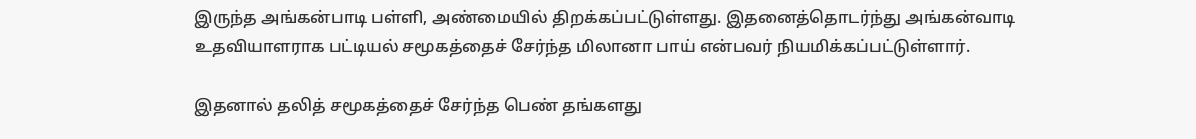இருந்த அங்கன்பாடி பள்ளி, அண்மையில் திறக்கப்பட்டுள்ளது. இதனைத்தொடர்ந்து அங்கன்வாடி உதவியாளராக பட்டியல் சமூகத்தைச் சேர்ந்த மிலானா பாய் என்பவர் நியமிக்கப்பட்டுள்ளார்.

இதனால் தலித் சமூகத்தைச் சேர்ந்த பெண் தங்களது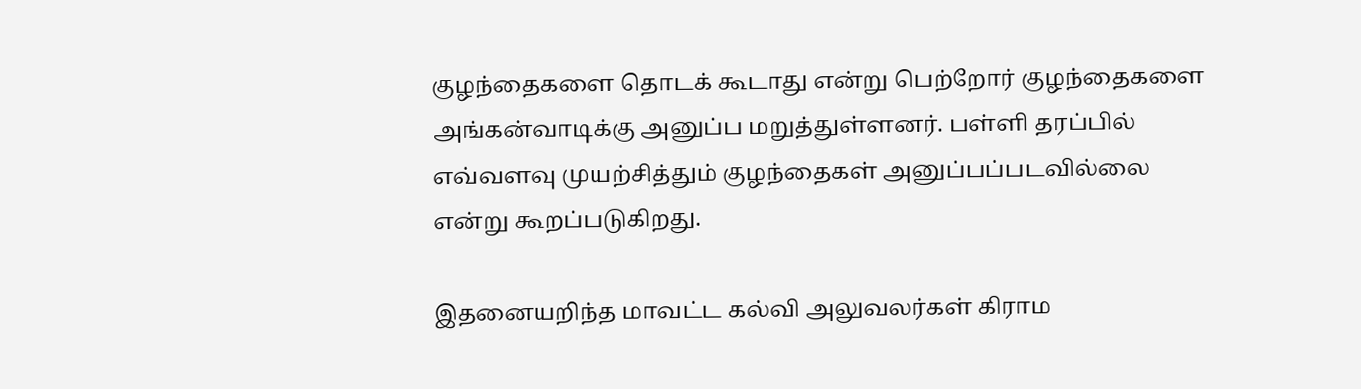குழந்தைகளை தொடக் கூடாது என்று பெற்றோர் குழந்தைகளை அங்கன்வாடிக்கு அனுப்ப மறுத்துள்ளனர். பள்ளி தரப்பில் எவ்வளவு முயற்சித்தும் குழந்தைகள் அனுப்பப்படவில்லை என்று கூறப்படுகிறது.

இதனையறிந்த மாவட்ட கல்வி அலுவலர்கள் கிராம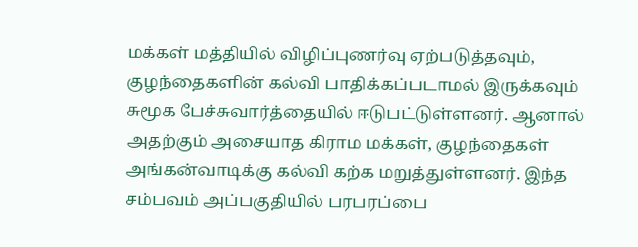மக்கள் மத்தியில் விழிப்புணர்வு ஏற்படுத்தவும், குழந்தைகளின் கல்வி பாதிக்கப்படாமல் இருக்கவும் சுமூக பேச்சுவார்த்தையில் ஈடுபட்டுள்ளனர். ஆனால் அதற்கும் அசையாத கிராம மக்கள், குழந்தைகள் அங்கன்வாடிக்கு கல்வி கற்க மறுத்துள்ளனர். இந்த சம்பவம் அப்பகுதியில் பரபரப்பை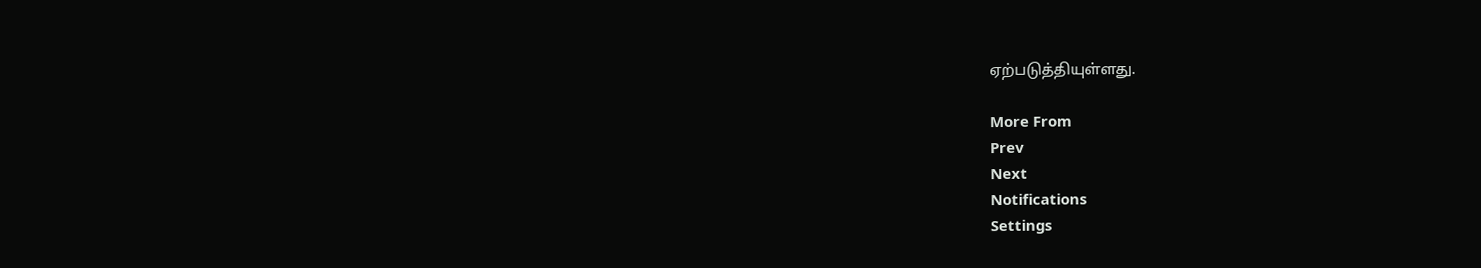ஏற்படுத்தியுள்ளது.

More From
Prev
Next
Notifications
Settings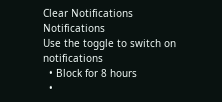Clear Notifications
Notifications
Use the toggle to switch on notifications
  • Block for 8 hours
  •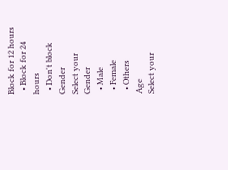Block for 12 hours
  • Block for 24 hours
  • Don't block
Gender
Select your Gender
  • Male
  • Female
  • Others
Age
Select your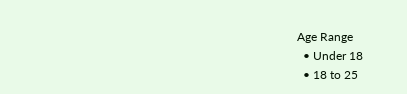Age Range
  • Under 18
  • 18 to 25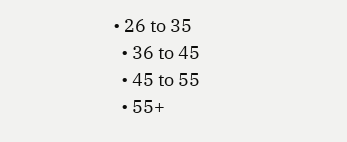• 26 to 35
  • 36 to 45
  • 45 to 55
  • 55+